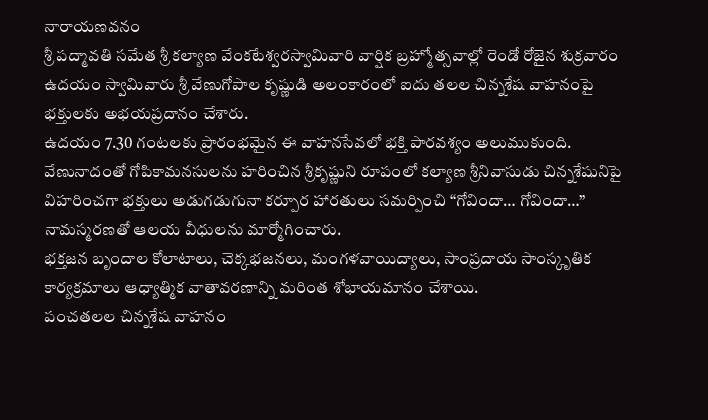నారాయణవనం
శ్రీ పద్మావతి సమేత శ్రీ కల్యాణ వేంకటేశ్వరస్వామివారి వార్షిక బ్రహ్మోత్సవాల్లో రెండో రోజైన శుక్రవారం ఉదయం స్వామివారు శ్రీ వేణుగోపాల కృష్ణుడి అలంకారంలో ఐదు తలల చిన్నశేష వాహనంపై భక్తులకు అభయప్రదానం చేశారు.
ఉదయం 7.30 గంటలకు ప్రారంభమైన ఈ వాహనసేవలో భక్తి పారవశ్యం అలుముకుంది.
వేణునాదంతో గోపికామనసులను హరించిన శ్రీకృష్ణుని రూపంలో కల్యాణ శ్రీనివాసుడు చిన్నశేషునిపై విహరించగా భక్తులు అడుగడుగునా కర్పూర హారతులు సమర్పించి “గోవిందా… గోవిందా…” నామస్మరణతో ఆలయ వీధులను మార్మోగించారు.
భక్తజన బృందాల కోలాటాలు, చెక్కభజనలు, మంగళవాయిద్యాలు, సాంప్రదాయ సాంస్కృతిక కార్యక్రమాలు ఆధ్యాత్మిక వాతావరణాన్ని మరింత శోభాయమానం చేశాయి.
పంచతలల చిన్నశేష వాహనం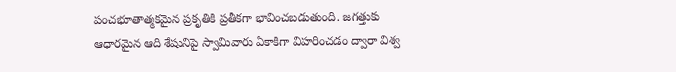పంచభూతాత్మకమైన ప్రకృతికి ప్రతీకగా భావించబడుతుంది. జగత్తుకు ఆధారమైన ఆది శేషునిపై స్వామివారు ఏకాకిగా విహరించడం ద్వారా విశ్వ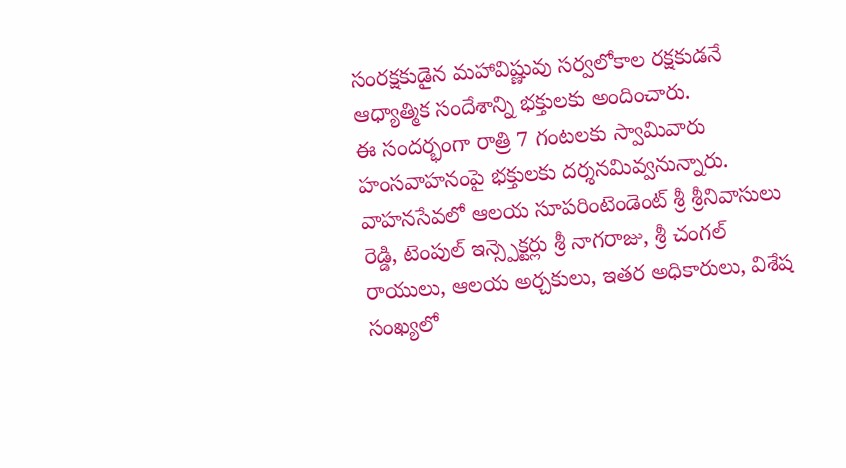సంరక్షకుడైన మహావిష్ణువు సర్వలోకాల రక్షకుడనే ఆధ్యాత్మిక సందేశాన్ని భక్తులకు అందించారు.
ఈ సందర్భంగా రాత్రి 7 గంటలకు స్వామివారు హంసవాహనంపై భక్తులకు దర్శనమివ్వనున్నారు.
వాహనసేవలో ఆలయ సూపరింటెండెంట్ శ్రీ శ్రీనివాసులు రెడ్డి, టెంపుల్ ఇన్స్పెక్టర్లు శ్రీ నాగరాజు, శ్రీ చంగల్ రాయులు, ఆలయ అర్చకులు, ఇతర అధికారులు, విశేష సంఖ్యలో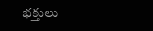భక్తులు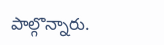పాల్గొన్నారు.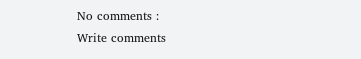No comments :
Write comments